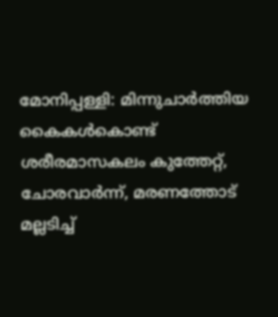മോനിപ്പള്ളി: മിന്നുചാർത്തിയ കൈകൾകൊണ്ട് ശരീരമാസകലം കുത്തേറ്റ്, ചോരവാർന്ന്, മരണത്തോട് മല്ലടിച്ച്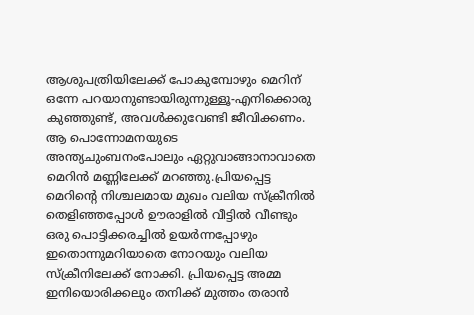ആശുപത്രിയിലേക്ക് പോകുമ്പോഴും മെറിന് ഒന്നേ പറയാനുണ്ടായിരുന്നുള്ളൂ-എനിക്കൊരു കുഞ്ഞുണ്ട്, അവൾക്കുവേണ്ടി ജീവിക്കണം. ആ പൊന്നോമനയുടെ അന്ത്യചുംബനംപോലും ഏറ്റുവാങ്ങാനാവാതെ മെറിൻ മണ്ണിലേക്ക് മറഞ്ഞു.പ്രിയപ്പെട്ട മെറിന്റെ നിശ്ചലമായ മുഖം വലിയ സ്ക്രീനിൽ തെളിഞ്ഞപ്പോൾ ഊരാളിൽ വീട്ടിൽ വീണ്ടും ഒരു പൊട്ടിക്കരച്ചിൽ ഉയർന്നപ്പോഴും ഇതൊന്നുമറിയാതെ നോറയും വലിയ സ്ക്രീനിലേക്ക് നോക്കി. പ്രിയപ്പെട്ട അമ്മ ഇനിയൊരിക്കലും തനിക്ക് മുത്തം തരാൻ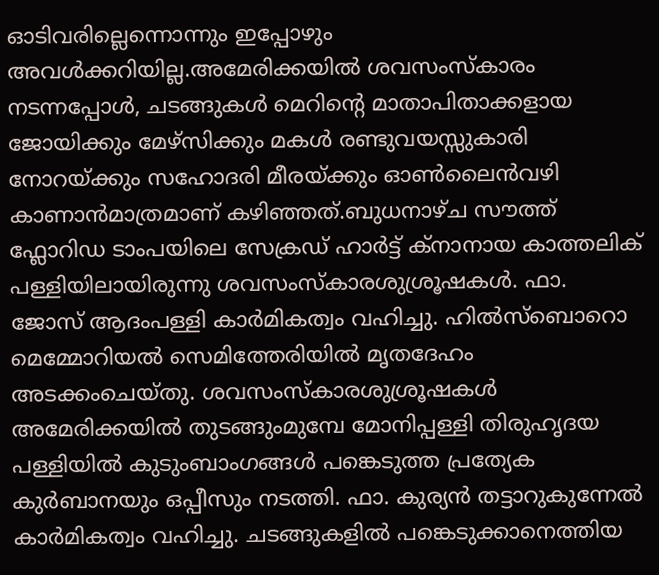ഓടിവരില്ലെന്നൊന്നും ഇപ്പോഴും അവൾക്കറിയില്ല.അമേരിക്കയിൽ ശവസംസ്കാരം നടന്നപ്പോൾ, ചടങ്ങുകൾ മെറിന്റെ മാതാപിതാക്കളായ ജോയിക്കും മേഴ്സിക്കും മകൾ രണ്ടുവയസ്സുകാരി നോറയ്ക്കും സഹോദരി മീരയ്ക്കും ഓൺലൈൻവഴി കാണാൻമാത്രമാണ് കഴിഞ്ഞത്.ബുധനാഴ്ച സൗത്ത് ഫ്ലോറിഡ ടാംപയിലെ സേക്രഡ് ഹാർട്ട് ക്നാനായ കാത്തലിക് പള്ളിയിലായിരുന്നു ശവസംസ്കാരശുശ്രൂഷകൾ. ഫാ. ജോസ് ആദംപള്ളി കാർമികത്വം വഹിച്ചു. ഹിൽസ്ബൊറൊ മെമ്മോറിയൽ സെമിത്തേരിയിൽ മൃതദേഹം അടക്കംചെയ്തു. ശവസംസ്കാരശുശ്രൂഷകൾ അമേരിക്കയിൽ തുടങ്ങുംമുമ്പേ മോനിപ്പള്ളി തിരുഹൃദയ പള്ളിയിൽ കുടുംബാംഗങ്ങൾ പങ്കെടുത്ത പ്രത്യേക കുർബാനയും ഒപ്പീസും നടത്തി. ഫാ. കുര്യൻ തട്ടാറുകുന്നേൽ കാർമികത്വം വഹിച്ചു. ചടങ്ങുകളിൽ പങ്കെടുക്കാനെത്തിയ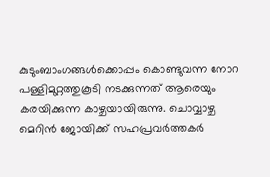കുടുംബാംഗങ്ങൾക്കൊപ്പം കൊണ്ടുവന്ന നോറ പള്ളിമുറ്റത്തുകൂടി നടക്കുന്നത് ആരെയും കരയിക്കുന്ന കാഴ്ചയായിരുന്നു. ചൊവ്വാഴ്ച മെറിൻ ജോയിക്ക് സഹപ്രവർത്തകർ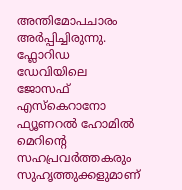അന്തിമോപചാരം അർപ്പിച്ചിരുന്നു. ഫ്ലോറിഡ ഡേവിയിലെ ജോസഫ് എസ്കെറാനോ ഫ്യൂണറൽ ഹോമിൽ മെറിന്റെ സഹപ്രവർത്തകരും സുഹൃത്തുക്കളുമാണ്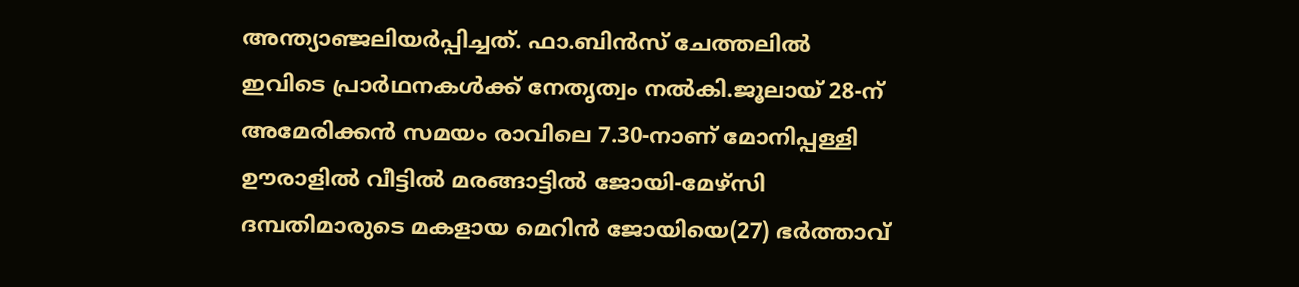അന്ത്യാഞ്ജലിയർപ്പിച്ചത്. ഫാ.ബിൻസ് ചേത്തലിൽ ഇവിടെ പ്രാർഥനകൾക്ക് നേതൃത്വം നൽകി.ജൂലായ് 28-ന് അമേരിക്കൻ സമയം രാവിലെ 7.30-നാണ് മോനിപ്പള്ളി ഊരാളിൽ വീട്ടിൽ മരങ്ങാട്ടിൽ ജോയി-മേഴ്സി ദമ്പതിമാരുടെ മകളായ മെറിൻ ജോയിയെ(27) ഭർത്താവ്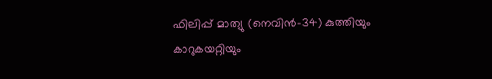ഫിലിപ്പ് മാത്യു (നെവിൻ-34) കുത്തിയും കാറുകയറ്റിയും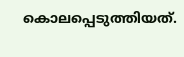കൊലപ്പെടുത്തിയത്.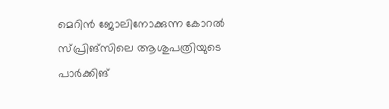മെറിൻ ജോലിനോക്കുന്ന കോറൽ സ്പ്രിങ്സിലെ ആശുപത്രിയുടെ പാർക്കിങ്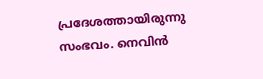പ്രദേശത്തായിരുന്നു സംഭവം. നെവിൻ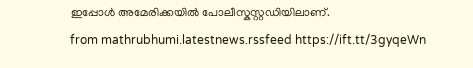ഇപ്പോൾ അമേരിക്കയിൽ പോലീസ്കസ്റ്റഡിയിലാണ്.
from mathrubhumi.latestnews.rssfeed https://ift.tt/3gyqeWn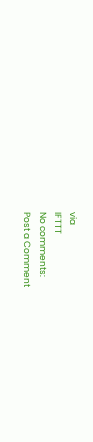via
IFTTT
No comments:
Post a Comment